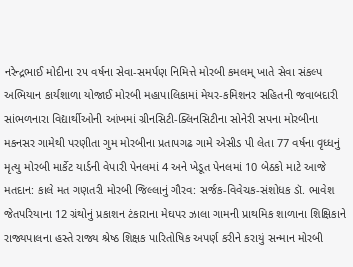નરેન્દ્રભાઈ મોદીના ૨૫ વર્ષના સેવા-સમર્પણ નિમિત્તે મોરબી કમલમ્ ખાતે સેવા સંકલ્પ અભિયાન કાર્યશાળા યોજાઈ મોરબી મહાપાલિકામાં મેયર-કમિશનર સહિતની જવાબદારી સાંભળનારા વિદ્યાર્થીઓની આંખમાં ગ્રીનસિટી-ક્લિનસિટીના સોનેરી સપના મોરબીના મકનસર ગામેથી પરણીતા ગુમ મોરબીના પ્રતાપગઢ ગામે એસીડ પી લેતા 77 વર્ષના વૃધ્ધનું મૃત્યુ મોરબી માર્કેટ યાર્ડની વેપારી પેનલમાં 4 અને ખેડૂત પેનલમાં 10 બેઠકો માટે આજે મતદાન: કાલે મત ગણતરી મોરબી જિલ્લાનું ગૌરવ: સર્જક-વિવેચક-સંશોધક ડૉ. ભાવેશ જેતપરિયાના 12 ગ્રંથોનું પ્રકાશન ટંકારાના મેઘપર ઝાલા ગામની પ્રાથમિક શાળાના શિક્ષિકાને રાજ્યપાલના હસ્તે રાજ્ય શ્રેષ્ઠ શિક્ષક પારિતોષિક અપર્ણ કરીને કરાયું સન્માન મોરબી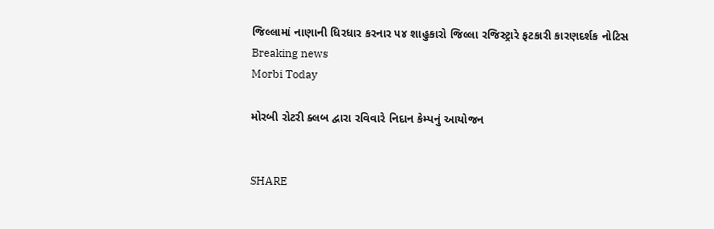જિલ્લામાં નાણાની ધિરધાર કરનાર ૫૪ શાહુકારો જિલ્લા રજિસ્ટ્રારે ફટકારી કારણદર્શક નોટિસ
Breaking news
Morbi Today

મોરબી રોટરી ક્લબ દ્વારા રવિવારે નિદાન કેમ્પનું આયોજન


SHARE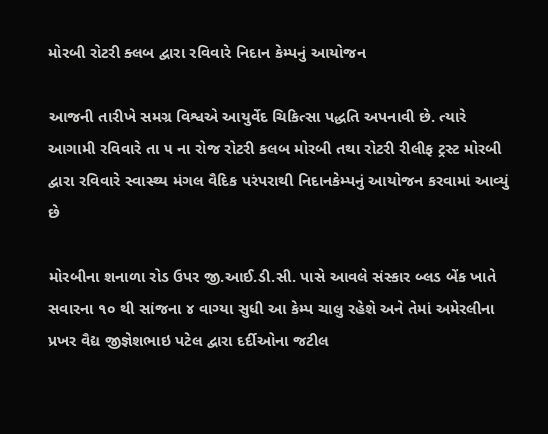મોરબી રોટરી ક્લબ દ્વારા રવિવારે નિદાન કેમ્પનું આયોજન

આજની તારીખે સમગ્ર વિશ્વએ આયુર્વેદ ચિકિત્સા પદ્ધતિ અપનાવી છે. ત્યારે આગામી રવિવારે તા ૫ ના રોજ રોટરી કલબ મોરબી તથા રોટરી રીલીફ ટ્રસ્ટ મોરબી દ્વારા રવિવારે સ્વાસ્થ્ય મંગલ વૈદિક પરંપરાથી નિદાનકેમ્પનું આયોજન કરવામાં આવ્યું છે

મોરબીના શનાળા રોડ ઉપર જી.આઈ.ડી.સી. પાસે આવલે સંસ્કાર બ્લડ બેંક ખાતે સવારના ૧૦ થી સાંજના ૪ વાગ્યા સુધી આ કેમ્પ ચાલુ રહેશે અને તેમાં અમેરલીના પ્રખર વૈદ્ય જીજ્ઞેશભાઇ પટેલ દ્વારા દર્દીઓના જટીલ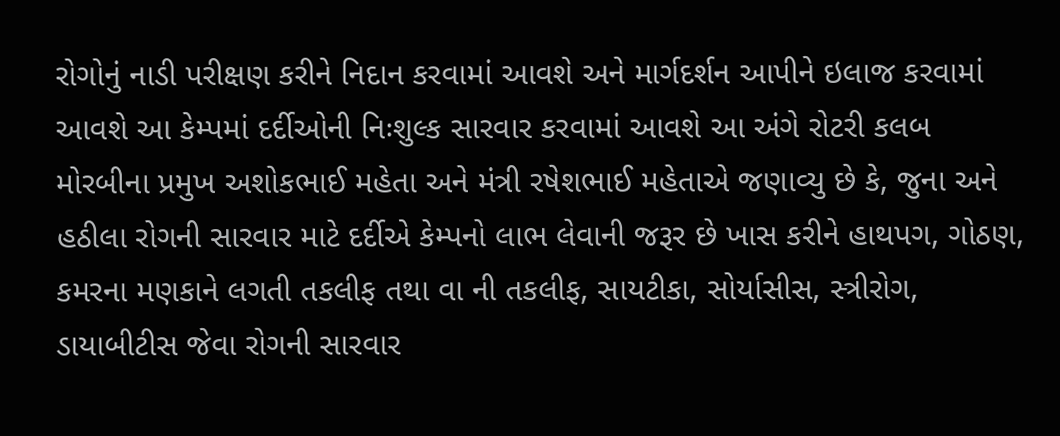રોગોનું નાડી પરીક્ષણ કરીને નિદાન કરવામાં આવશે અને માર્ગદર્શન આપીને ઇલાજ કરવામાં આવશે આ કેમ્પમાં દર્દીઓની નિઃશુલ્ક સારવાર કરવામાં આવશે આ અંગે રોટરી કલબ મોરબીના પ્રમુખ અશોકભાઈ મહેતા અને મંત્રી રષેશભાઈ મહેતાએ જણાવ્યુ છે કે, જુના અને હઠીલા રોગની સારવાર માટે દર્દીએ કેમ્પનો લાભ લેવાની જરૂર છે ખાસ કરીને હાથપગ, ગોઠણ, કમરના મણકાને લગતી તકલીફ તથા વા ની તકલીફ, સાયટીકા, સોર્યાસીસ, સ્ત્રીરોગ, ડાયાબીટીસ જેવા રોગની સારવાર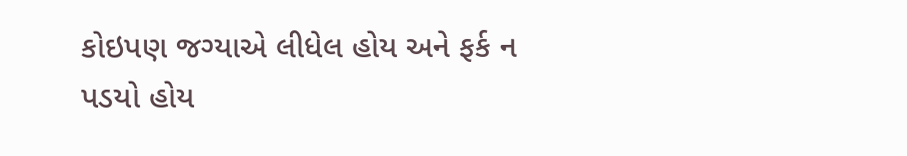કોઇપણ જગ્યાએ લીધેલ હોય અને ફર્ક ન પડયો હોય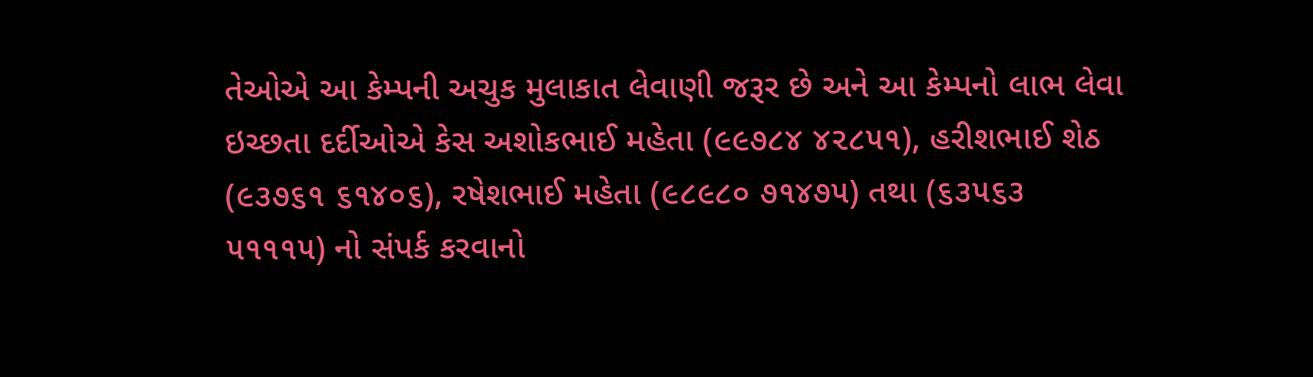તેઓએ આ કેમ્પની અચુક મુલાકાત લેવાણી જરૂર છે અને આ કેમ્પનો લાભ લેવા ઇચ્છતા દર્દીઓએ કેસ અશોકભાઈ મહેતા (૯૯૭૮૪ ૪૨૮૫૧), હરીશભાઈ શેઠ (૯૩૭૬૧ ૬૧૪૦૬), રષેશભાઈ મહેતા (૯૮૯૮૦ ૭૧૪૭૫) તથા (૬૩૫૬૩ ૫૧૧૧૫) નો સંપર્ક કરવાનો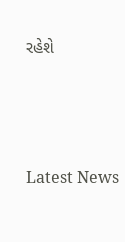રહેશે




Latest News